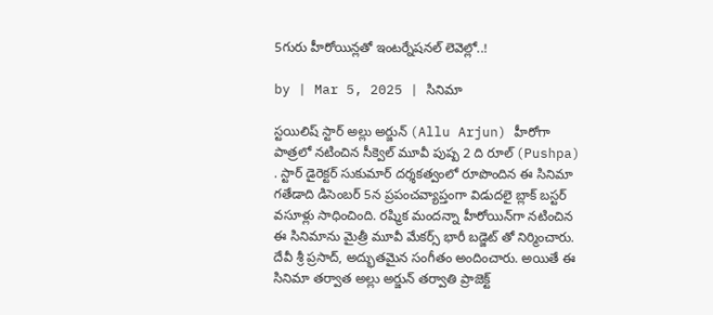5గురు హీరోయిన్లతో ఇంటర్నేషనల్ లెవెల్లో..!

by | Mar 5, 2025 | సినిమా

స్టయిలిష్ స్టార్ అల్లు అర్జున్‌ (Allu Arjun) హీరోగా పాత్రలో నటించిన సీక్వెల్‌ మూవీ పుష్ప 2 ది రూల్‌ (Pushpa) . స్టార్ డైరెక్టర్ సుకుమార్ దర్శకత్వంలో రూపొందిన ఈ సినిమా గతేడాది డిసెంబర్ 5న ప్రపంచవ్యాప్తంగా విడుదలై బ్లాక్ బస్టర్ వసూళ్లు సాధించింది. రష్మిక మందన్నా హీరోయిన్‌గా నటించిన ఈ సినిమాను మైత్రీ మూవీ మేకర్స్ భారీ బడ్జెట్ తో నిర్మించారు. దేవీ శ్రీ ప్రసాద్, అద్భుతమైన సంగీతం అందించారు. అయితే ఈ సినిమా త‌ర్వాత అల్లు అర్జున్ తర్వాతి ప్రాజెక్ట్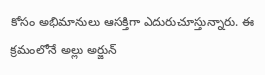కోసం అభిమానులు ఆస‌క్తిగా ఎదురుచూస్తున్నారు. ఈ క్ర‌మంలోనే అల్లు అర్జున్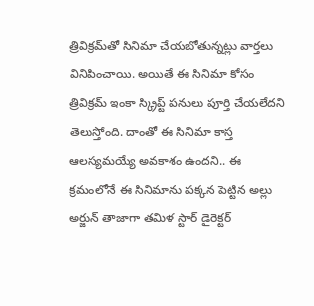త్రివిక్ర‌మ్‌తో సినిమా చేయ‌బోతున్న‌ట్లు వార్తలు వినిపించాయి. అయితే ఈ సినిమా కోసం త్రివిక్రమ్ ఇంకా స్క్రిప్ట్ పనులు పూర్తి చేయలేదని తెలుస్తోంది. దాంతో ఈ సినిమా కాస్త ఆలస్యమయ్యే అవకాశం ఉందని.. ఈ క్రమంలోనే ఈ సినిమాను పక్కన పెట్టిన అల్లు అర్జున్ తాజాగా తమిళ స్టార్ డైరెక్టర్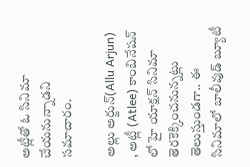అట్లీతో ఓ సినిమా చేయనున్నాడని సమాచారం.

అల్లు అర్జున్(Allu Arjun) , అట్లీ (Atlee) కాంబినేషన్ లో హై యాక్షన్‌ సినిమా తెరకెక్కించనున్నట్లు తెలుస్తుండగా.. ఈ సినిమాలో బాలీవుడ్‌ బ్యూటీ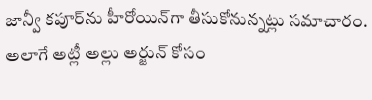జాన్వీ కపూర్‌ను హీరోయిన్‌గా తీసుకోనున్నట్లు సమాచారం. అలాగే అట్లీ అల్లు అర్జున్ కోసం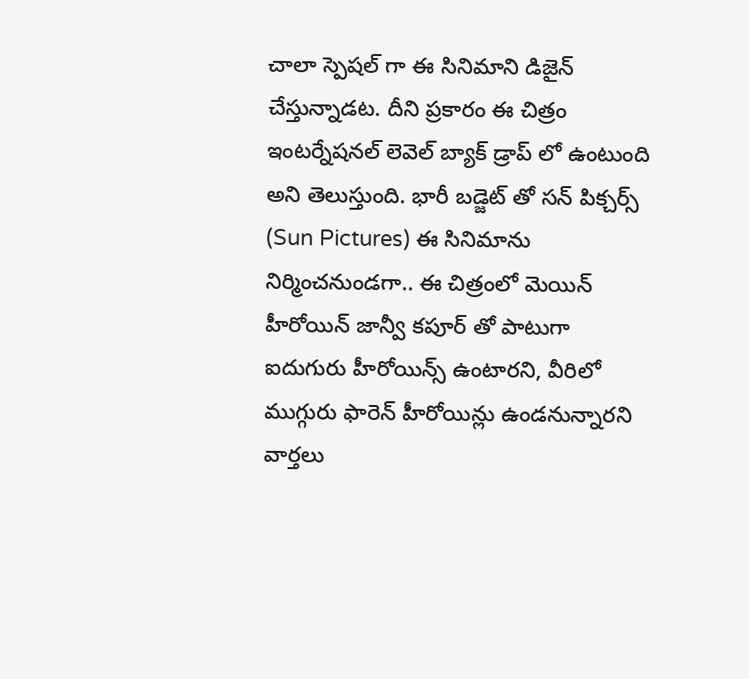చాలా స్పెషల్ గా ఈ సినిమాని డిజైన్ చేస్తున్నాడట. దీని ప్రకారం ఈ చిత్రం ఇంటర్నేషనల్ లెవెల్ బ్యాక్ డ్రాప్ లో ఉంటుంది అని తెలుస్తుంది. భారీ బడ్జెట్ తో సన్‌ పిక్చర్స్‌ (Sun Pictures) ఈ సినిమాను నిర్మించనుండగా.. ఈ చిత్రంలో మెయిన్‌ హీరోయిన్‌ జాన్వీ కపూర్ తో పాటుగా ఐదుగురు హీరోయిన్స్‌ ఉంటారని, వీరిలో ముగ్గురు ఫారెన్ హీరోయిన్లు ఉండనున్నారని వార్తలు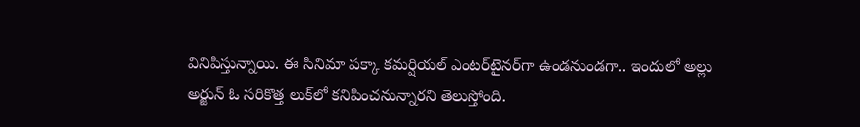వినిపిస్తున్నాయి. ఈ సినిమా పక్కా కమర్షియల్‌ ఎంటర్‌టైనర్‌గా ఉండనుండగా.. ఇందులో అల్లు అర్జున్ ఓ సరికొత్త లుక్‌లో కనిపించనున్నారని తెలుస్తోంది.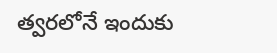త్వరలోనే ఇందుకు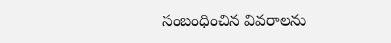సంబంధించిన వివరాలను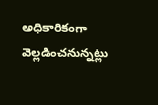అధికారికంగా వెల్లడించనున్నట్లు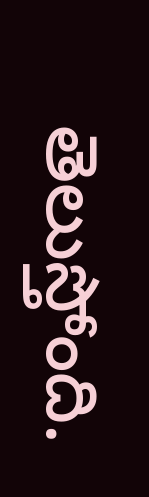తెలుస్తోంది.